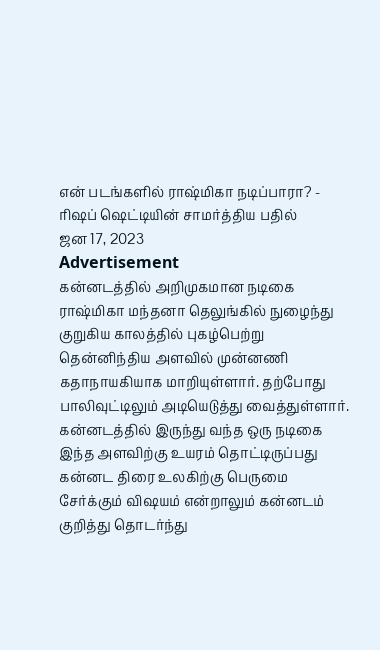என் படங்களில் ராஷ்மிகா நடிப்பாரா? - ரிஷப் ஷெட்டியின் சாமர்த்திய பதில்
ஜன 17, 2023
Advertisement
கன்னடத்தில் அறிமுகமான நடிகை ராஷ்மிகா மந்தனா தெலுங்கில் நுழைந்து குறுகிய காலத்தில் புகழ்பெற்று தென்னிந்திய அளவில் முன்னணி கதாநாயகியாக மாறியுள்ளார். தற்போது பாலிவுட்டிலும் அடியெடுத்து வைத்துள்ளார். கன்னடத்தில் இருந்து வந்த ஒரு நடிகை இந்த அளவிற்கு உயரம் தொட்டிருப்பது கன்னட திரை உலகிற்கு பெருமை சேர்க்கும் விஷயம் என்றாலும் கன்னடம் குறித்து தொடர்ந்து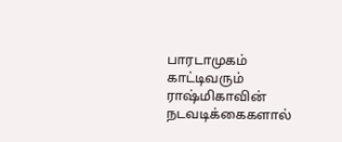பாரடாமுகம் காட்டிவரும் ராஷ்மிகாவின் நடவடிக்கைகளால்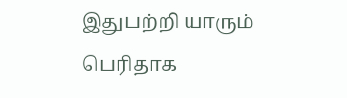இதுபற்றி யாரும் பெரிதாக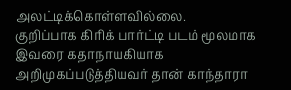அலட்டிக்கொள்ளவில்லை.
குறிப்பாக கிரிக் பார்ட்டி படம் மூலமாக இவரை கதாநாயகியாக அறிமுகப்படுத்தியவர் தான் காந்தாரா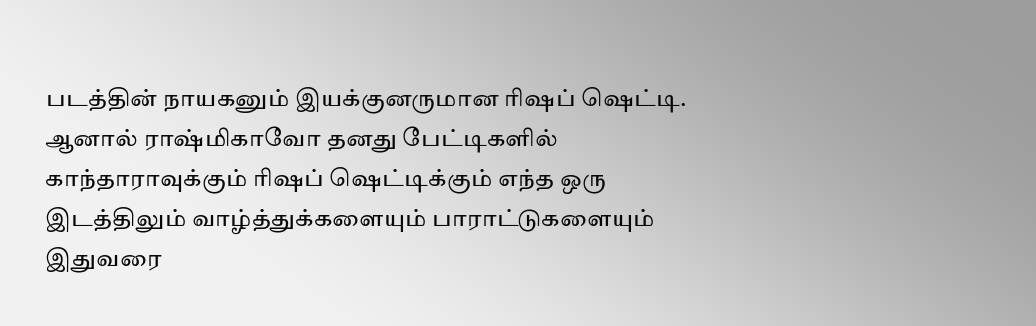படத்தின் நாயகனும் இயக்குனருமான ரிஷப் ஷெட்டி. ஆனால் ராஷ்மிகாவோ தனது பேட்டிகளில் காந்தாராவுக்கும் ரிஷப் ஷெட்டிக்கும் எந்த ஒரு இடத்திலும் வாழ்த்துக்களையும் பாராட்டுகளையும் இதுவரை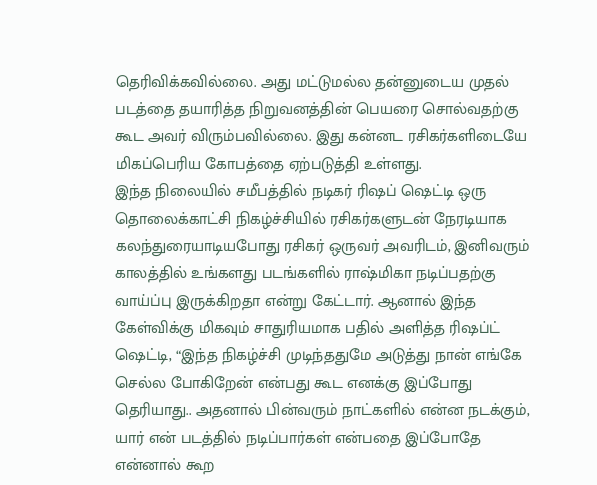தெரிவிக்கவில்லை. அது மட்டுமல்ல தன்னுடைய முதல் படத்தை தயாரித்த நிறுவனத்தின் பெயரை சொல்வதற்கு கூட அவர் விரும்பவில்லை. இது கன்னட ரசிகர்களிடையே மிகப்பெரிய கோபத்தை ஏற்படுத்தி உள்ளது.
இந்த நிலையில் சமீபத்தில் நடிகர் ரிஷப் ஷெட்டி ஒரு தொலைக்காட்சி நிகழ்ச்சியில் ரசிகர்களுடன் நேரடியாக கலந்துரையாடியபோது ரசிகர் ஒருவர் அவரிடம், இனிவரும் காலத்தில் உங்களது படங்களில் ராஷ்மிகா நடிப்பதற்கு வாய்ப்பு இருக்கிறதா என்று கேட்டார். ஆனால் இந்த கேள்விக்கு மிகவும் சாதுரியமாக பதில் அளித்த ரிஷப்ட் ஷெட்டி, “இந்த நிகழ்ச்சி முடிந்ததுமே அடுத்து நான் எங்கே செல்ல போகிறேன் என்பது கூட எனக்கு இப்போது தெரியாது.. அதனால் பின்வரும் நாட்களில் என்ன நடக்கும், யார் என் படத்தில் நடிப்பார்கள் என்பதை இப்போதே என்னால் கூற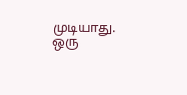முடியாது. ஒரு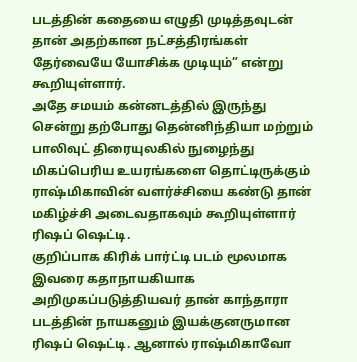படத்தின் கதையை எழுதி முடித்தவுடன் தான் அதற்கான நட்சத்திரங்கள் தேர்வையே யோசிக்க முடியும்” என்று கூறியுள்ளார்.
அதே சமயம் கன்னடத்தில் இருந்து சென்று தற்போது தென்னிந்தியா மற்றும் பாலிவுட் திரையுலகில் நுழைந்து மிகப்பெரிய உயரங்களை தொட்டிருக்கும் ராஷ்மிகாவின் வளர்ச்சியை கண்டு தான் மகிழ்ச்சி அடைவதாகவும் கூறியுள்ளார் ரிஷப் ஷெட்டி.
குறிப்பாக கிரிக் பார்ட்டி படம் மூலமாக இவரை கதாநாயகியாக அறிமுகப்படுத்தியவர் தான் காந்தாரா படத்தின் நாயகனும் இயக்குனருமான ரிஷப் ஷெட்டி. ஆனால் ராஷ்மிகாவோ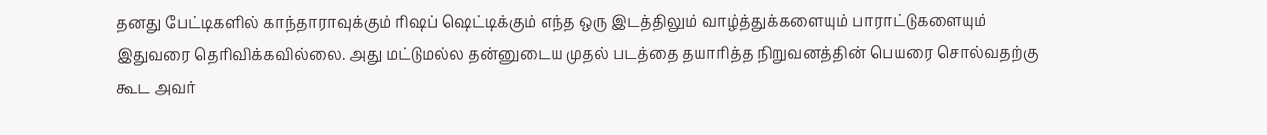தனது பேட்டிகளில் காந்தாராவுக்கும் ரிஷப் ஷெட்டிக்கும் எந்த ஒரு இடத்திலும் வாழ்த்துக்களையும் பாராட்டுகளையும் இதுவரை தெரிவிக்கவில்லை. அது மட்டுமல்ல தன்னுடைய முதல் படத்தை தயாரித்த நிறுவனத்தின் பெயரை சொல்வதற்கு கூட அவர்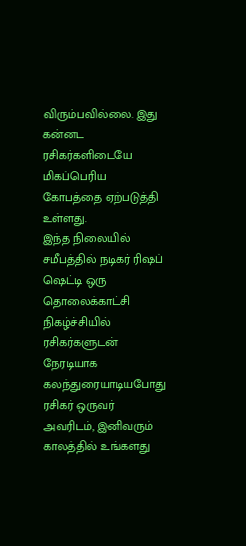விரும்பவில்லை. இது கன்னட ரசிகர்களிடையே மிகப்பெரிய கோபத்தை ஏற்படுத்தி உள்ளது.
இந்த நிலையில் சமீபத்தில் நடிகர் ரிஷப் ஷெட்டி ஒரு தொலைக்காட்சி நிகழ்ச்சியில் ரசிகர்களுடன் நேரடியாக கலந்துரையாடியபோது ரசிகர் ஒருவர் அவரிடம், இனிவரும் காலத்தில் உங்களது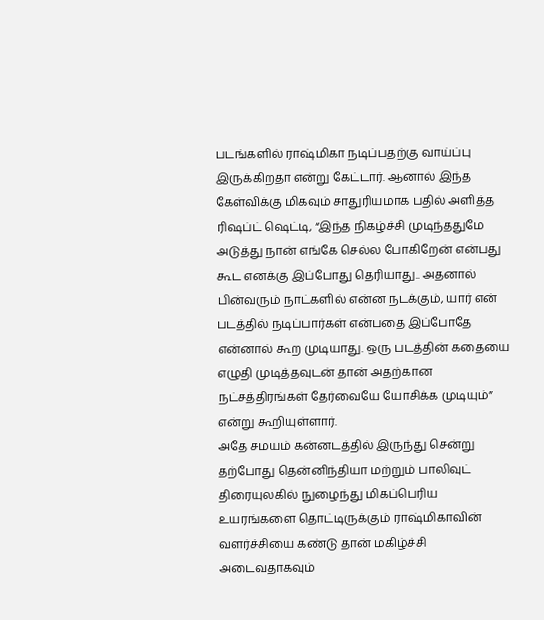படங்களில் ராஷ்மிகா நடிப்பதற்கு வாய்ப்பு இருக்கிறதா என்று கேட்டார். ஆனால் இந்த கேள்விக்கு மிகவும் சாதுரியமாக பதில் அளித்த ரிஷப்ட் ஷெட்டி, “இந்த நிகழ்ச்சி முடிந்ததுமே அடுத்து நான் எங்கே செல்ல போகிறேன் என்பது கூட எனக்கு இப்போது தெரியாது.. அதனால் பின்வரும் நாட்களில் என்ன நடக்கும், யார் என் படத்தில் நடிப்பார்கள் என்பதை இப்போதே என்னால் கூற முடியாது. ஒரு படத்தின் கதையை எழுதி முடித்தவுடன் தான் அதற்கான நட்சத்திரங்கள் தேர்வையே யோசிக்க முடியும்” என்று கூறியுள்ளார்.
அதே சமயம் கன்னடத்தில் இருந்து சென்று தற்போது தென்னிந்தியா மற்றும் பாலிவுட் திரையுலகில் நுழைந்து மிகப்பெரிய உயரங்களை தொட்டிருக்கும் ராஷ்மிகாவின் வளர்ச்சியை கண்டு தான் மகிழ்ச்சி அடைவதாகவும்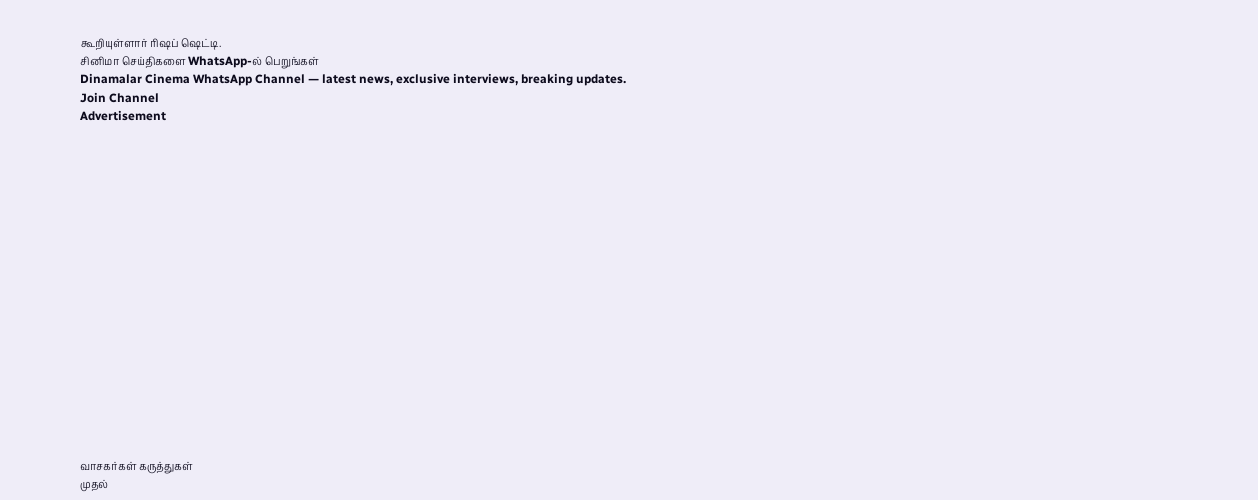கூறியுள்ளார் ரிஷப் ஷெட்டி.
சினிமா செய்திகளை WhatsApp-ல் பெறுங்கள்
Dinamalar Cinema WhatsApp Channel — latest news, exclusive interviews, breaking updates.
Join Channel
Advertisement


















வாசகர்கள் கருத்துகள்
முதல்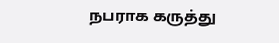நபராக கருத்து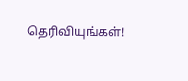தெரிவியுங்கள்!